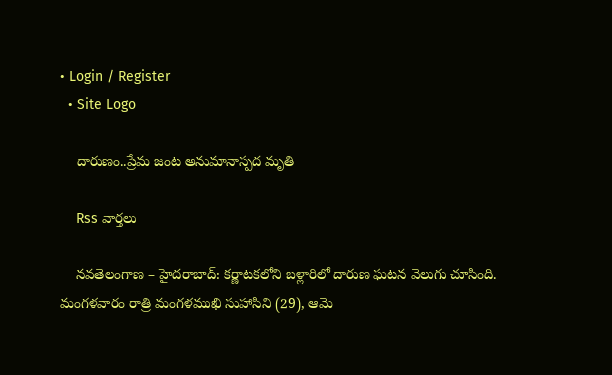• Login / Register
  • Site Logo

    దారుణం..ప్రేమ జంట అనుమానాస్పద మృతి

    Rss వార్తలు

    నవతెలంగాణ – హైదరాబాద్: కర్ణాటకలోని బళ్లారిలో దారుణ ఘటన వెలుగు చూసింది. మంగళవారం రాత్రి మంగళముఖి సుహాసిని (29), ఆమె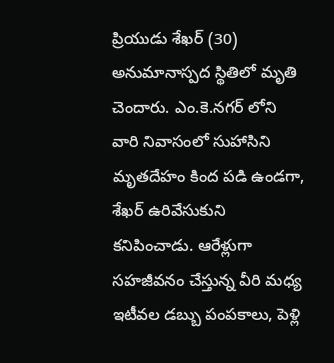ప్రియుడు శేఖర్ (30) అనుమానాస్పద స్థితిలో మృతి చెందారు. ఎం.కె.నగర్ లోని వారి నివాసంలో సుహాసిని మృతదేహం కింద పడి ఉండగా, శేఖర్ ఉరివేసుకుని కనిపించాడు. ఆరేళ్లుగా సహజీవనం చేస్తున్న వీరి మధ్య ఇటీవల డబ్బు పంపకాలు, పెళ్లి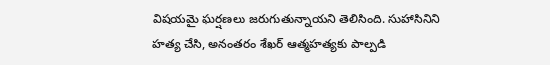విషయమై ఘర్షణలు జరుగుతున్నాయని తెలిసింది. సుహాసినిని హత్య చేసి, అనంతరం శేఖర్ ఆత్మహత్యకు పాల్పడి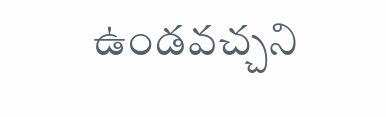ఉండవచ్చని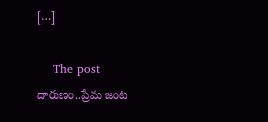[…]

    The post దారుణం..ప్రేమ జంట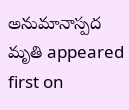అనుమానాస్పద మృతి appeared first on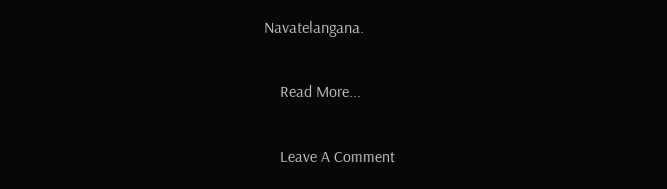Navatelangana.

    Read More...

    Leave A Comment